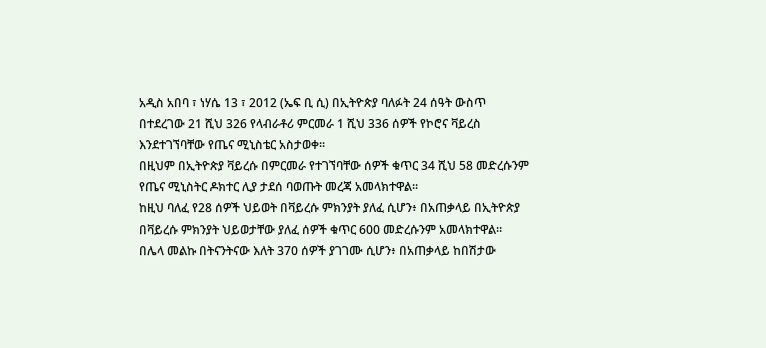አዲስ አበባ ፣ ነሃሴ 13 ፣ 2012 (ኤፍ ቢ ሲ) በኢትዮጵያ ባለፉት 24 ሰዓት ውስጥ በተደረገው 21 ሺህ 326 የላብራቶሪ ምርመራ 1 ሺህ 336 ሰዎች የኮሮና ቫይረስ እንደተገኘባቸው የጤና ሚኒስቴር አስታወቀ።
በዚህም በኢትዮጵያ ቫይረሱ በምርመራ የተገኘባቸው ሰዎች ቁጥር 34 ሺህ 58 መድረሱንም የጤና ሚኒስትር ዶክተር ሊያ ታደሰ ባወጡት መረጃ አመላክተዋል።
ከዚህ ባለፈ የ28 ሰዎች ህይወት በቫይረሱ ምክንያት ያለፈ ሲሆን፥ በአጠቃላይ በኢትዮጵያ በቫይረሱ ምክንያት ህይወታቸው ያለፈ ሰዎች ቁጥር 600 መድረሱንም አመላክተዋል።
በሌላ መልኩ በትናንትናው እለት 370 ሰዎች ያገገሙ ሲሆን፥ በአጠቃላይ ከበሽታው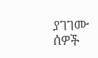ያገገሙ ሰዎች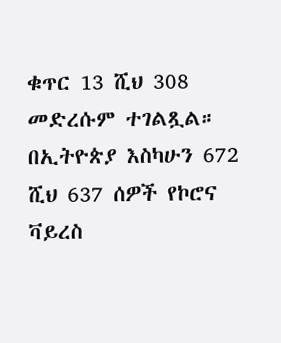ቁጥር 13 ሺህ 308 መድረሱም ተገልጿል።
በኢትዮጵያ እስካሁን 672 ሺህ 637 ሰዎች የኮሮና ቫይረስ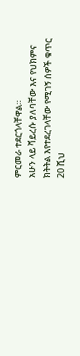ምርመራ ተደርጎላቸዋል።
አሁን ላይ ቫይረሱ ያለባቸው እና የህክምና ክትትል እየተደረገላቸው የሚገኝ ሰዎች ቁጥር 20 ሺህ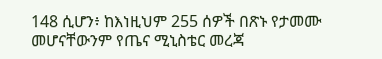148 ሲሆን፥ ከእነዚህም 255 ሰዎች በጽኑ የታመሙ መሆናቸውንም የጤና ሚኒስቴር መረጃ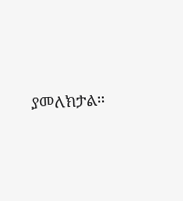ያመለክታል።